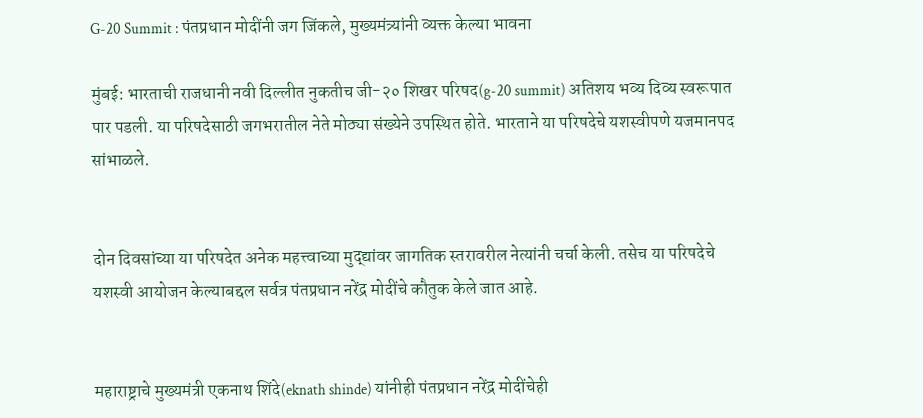G-20 Summit : पंतप्रधान मोदींनी जग जिंकले, मुख्यमंत्र्यांनी व्यक्त केल्या भावना

मुंबई: भारताची राजधानी नवी दिल्लीत नुकतीच जी-२० शिखर परिषद(g-20 summit) अतिशय भव्य दिव्य स्वरूपात पार पडली. या परिषदेसाठी जगभरातील नेते मोठ्या संख्येने उपस्थित होते. भारताने या परिषदेचे यशस्वीपणे यजमानपद सांभाळले.


दोन दिवसांच्या या परिषदेत अनेक महत्त्वाच्या मुद्द्यांवर जागतिक स्तरावरील नेत्यांनी चर्चा केली. तसेच या परिषदेचे यशस्वी आयोजन केल्याबद्दल सर्वत्र पंतप्रधान नरेंद्र मोदींचे कौतुक केले जात आहे.


महाराष्ट्राचे मुख्यमंत्री एकनाथ शिंदे(eknath shinde) यांनीही पंतप्रधान नरेंद्र मोदींचेही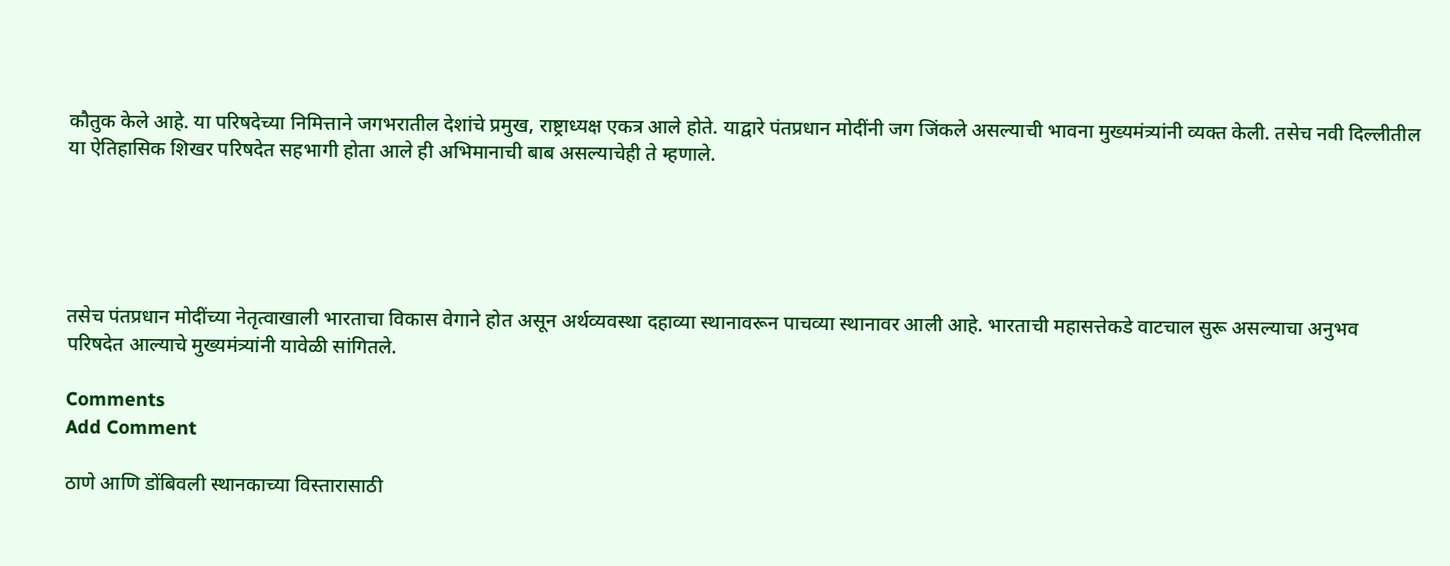कौतुक केले आहे. या परिषदेच्या निमित्ताने जगभरातील देशांचे प्रमुख, राष्ट्राध्यक्ष एकत्र आले होते. याद्वारे पंतप्रधान मोदींनी जग जिंकले असल्याची भावना मुख्यमंत्र्यांनी व्यक्त केली. तसेच नवी दिल्लीतील या ऐतिहासिक शिखर परिषदेत सहभागी होता आले ही अभिमानाची बाब असल्याचेही ते म्हणाले.





तसेच पंतप्रधान मोदींच्या नेतृत्वाखाली भारताचा विकास वेगाने होत असून अर्थव्यवस्था दहाव्या स्थानावरून पाचव्या स्थानावर आली आहे. भारताची महासत्तेकडे वाटचाल सुरू असल्याचा अनुभव परिषदेत आल्याचे मुख्यमंत्र्यांनी यावेळी सांगितले.

Comments
Add Comment

ठाणे आणि डोंबिवली स्थानकाच्या विस्तारासाठी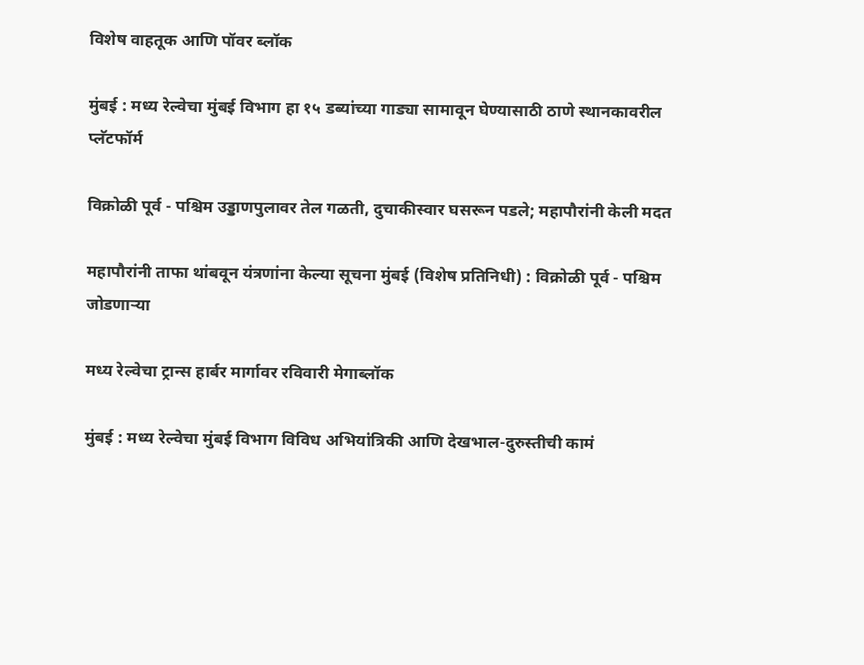विशेष वाहतूक आणि पॉवर ब्लॉक

मुंबई : मध्य रेल्वेचा मुंबई विभाग हा १५ डब्यांच्या गाड्या सामावून घेण्यासाठी ठाणे स्थानकावरील प्लॅटफॉर्म

विक्रोळी पूर्व - पश्चिम उड्डाणपुलावर तेल गळती, दुचाकीस्वार घसरून पडले; महापौरांनी केली मदत

महापौरांनी ताफा थांबवून यंत्रणांना केल्या सूचना मुंबई (विशेष प्रतिनिधी) : विक्रोळी पूर्व - पश्चिम जोडणाऱ्या

मध्य रेल्वेचा ट्रान्स हार्बर मार्गावर रविवारी मेगाब्लॉक

मुंबई : मध्य रेल्वेचा मुंबई विभाग विविध अभियांत्रिकी आणि देखभाल-दुरुस्तीची कामं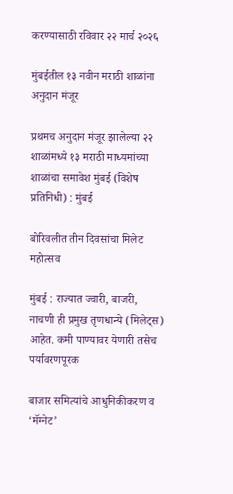करण्यासाठी रविवार २२ मार्च २०२६

मुंबईतील १३ नवीन मराठी शाळांना अनुदान मंजूर

प्रथमच अनुदान मंजूर झालेल्या २२ शाळांमध्ये १३ मराठी माध्यमांच्या शाळांचा समावेश मुंबई (विशेष प्रतिनिधी) : मुंबई

बोरिवलीत तीन दिवसांचा मिलेट महोत्सव

मुंबई : राज्यात ज्वारी, बाजरी, नाचणी ही प्रमुख तृणधान्ये (मिलेट्स) आहेत. कमी पाण्यावर येणारी तसेच पर्यावरणपूरक

बाजार समित्यांचे आधुनिकीकरण व ‘मॅग्नेट’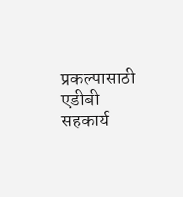प्रकल्पासाठी एडीबी सहकार्य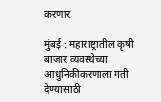करणार

मुंबई : महाराष्ट्रातील कृषी बाजार व्यवस्थेच्या आधुनिकीकरणाला गती देण्यासाठी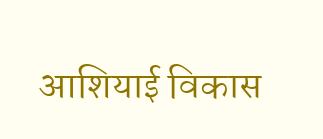आशियाई विकास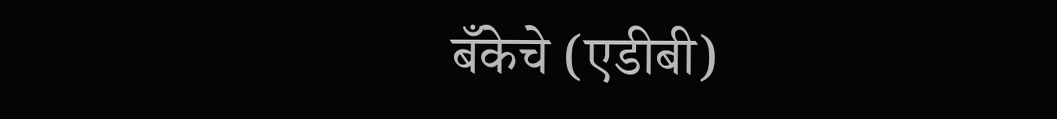बँकेचे (एडीबी)